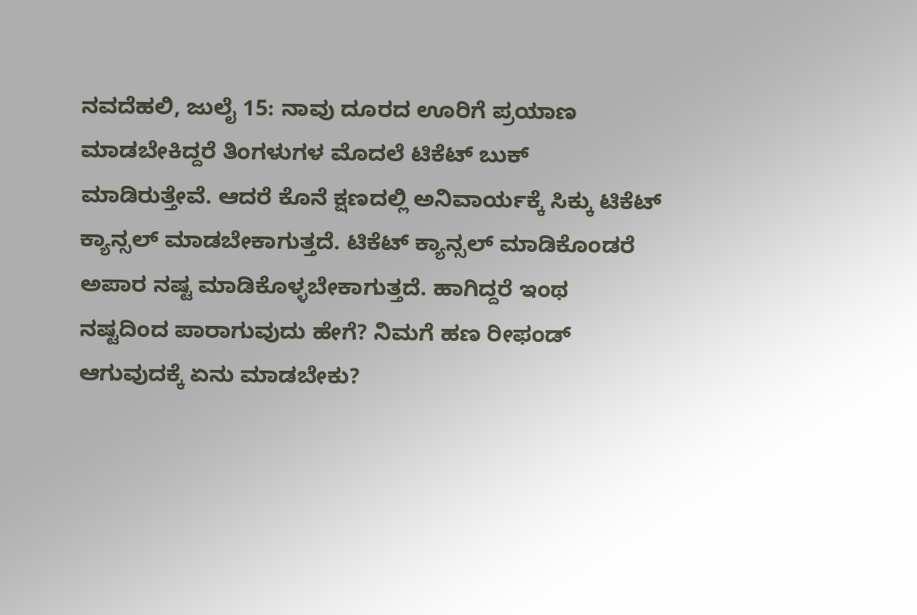ನವದೆಹಲಿ, ಜುಲೈ 15: ನಾವು ದೂರದ ಊರಿಗೆ ಪ್ರಯಾಣ ಮಾಡಬೇಕಿದ್ದರೆ ತಿಂಗಳುಗಳ ಮೊದಲೆ ಟಿಕೆಟ್ ಬುಕ್ ಮಾಡಿರುತ್ತೇವೆ. ಆದರೆ ಕೊನೆ ಕ್ಷಣದಲ್ಲಿ ಅನಿವಾರ್ಯಕ್ಕೆ ಸಿಕ್ಕು ಟಿಕೆಟ್ ಕ್ಯಾನ್ಸಲ್ ಮಾಡಬೇಕಾಗುತ್ತದೆ. ಟಿಕೆಟ್ ಕ್ಯಾನ್ಸಲ್ ಮಾಡಿಕೊಂಡರೆ ಅಪಾರ ನಷ್ಟ ಮಾಡಿಕೊಳ್ಳಬೇಕಾಗುತ್ತದೆ. ಹಾಗಿದ್ದರೆ ಇಂಥ ನಷ್ಟದಿಂದ ಪಾರಾಗುವುದು ಹೇಗೆ? ನಿಮಗೆ ಹಣ ರೀಫಂಡ್ ಆಗುವುದಕ್ಕೆ ಏನು ಮಾಡಬೇಕು?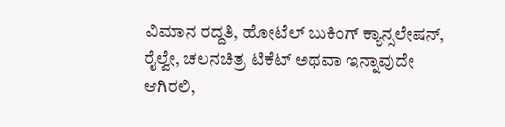ವಿಮಾನ ರದ್ದತಿ, ಹೋಟೆಲ್ ಬುಕಿಂಗ್ ಕ್ಯಾನ್ಸಲೇಷನ್, ರೈಲ್ವೇ, ಚಲನಚಿತ್ರ ಟಿಕೆಟ್ ಅಥವಾ ಇನ್ನಾವುದೇ ಆಗಿರಲಿ,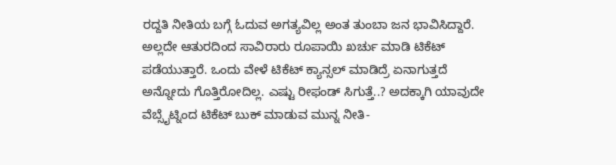ರದ್ದತಿ ನೀತಿಯ ಬಗ್ಗೆ ಓದುವ ಅಗತ್ಯವಿಲ್ಲ ಅಂತ ತುಂಬಾ ಜನ ಭಾವಿಸಿದ್ದಾರೆ. ಅಲ್ಲದೇ ಆತುರದಿಂದ ಸಾವಿರಾರು ರೂಪಾಯಿ ಖರ್ಚು ಮಾಡಿ ಟಿಕೆಟ್ ಪಡೆಯುತ್ತಾರೆ. ಒಂದು ವೇಳೆ ಟಿಕೆಟ್ ಕ್ಯಾನ್ಸಲ್ ಮಾಡಿದ್ರೆ ಏನಾಗುತ್ತದೆ ಅನ್ನೋದು ಗೊತ್ತಿರೋದಿಲ್ಲ. ಎಷ್ಟು ರೀಫಂಡ್ ಸಿಗುತ್ತೆ..? ಅದಕ್ಕಾಗಿ ಯಾವುದೇ ವೆಬ್ಸೈಟ್ನಿಂದ ಟಿಕೆಟ್ ಬುಕ್ ಮಾಡುವ ಮುನ್ನ ನೀತಿ-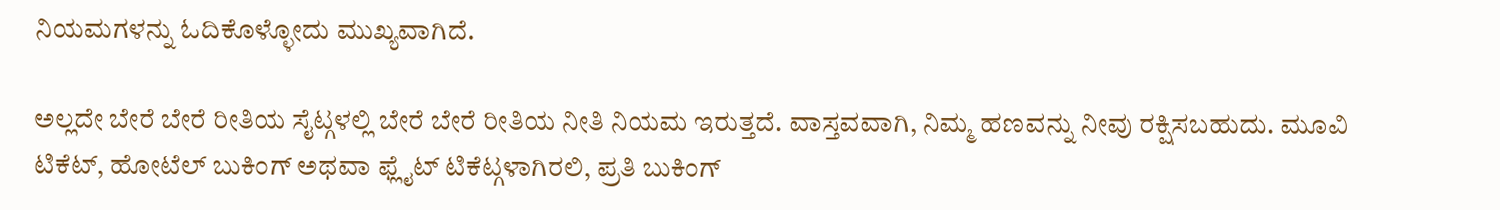ನಿಯಮಗಳನ್ನು ಓದಿಕೊಳ್ಳೋದು ಮುಖ್ಯವಾಗಿದೆ.

ಅಲ್ಲದೇ ಬೇರೆ ಬೇರೆ ರೀತಿಯ ಸೈಟ್ಗಳಲ್ಲಿ ಬೇರೆ ಬೇರೆ ರೀತಿಯ ನೀತಿ ನಿಯಮ ಇರುತ್ತದೆ. ವಾಸ್ತವವಾಗಿ, ನಿಮ್ಮ ಹಣವನ್ನು ನೀವು ರಕ್ಷಿಸಬಹುದು. ಮೂವಿ ಟಿಕೆಟ್, ಹೋಟೆಲ್ ಬುಕಿಂಗ್ ಅಥವಾ ಫ್ಲೈಟ್ ಟಿಕೆಟ್ಗಳಾಗಿರಲಿ, ಪ್ರತಿ ಬುಕಿಂಗ್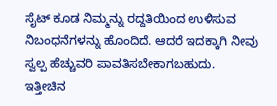ಸೈಟ್ ಕೂಡ ನಿಮ್ಮನ್ನು ರದ್ದತಿಯಿಂದ ಉಳಿಸುವ ನಿಬಂಧನೆಗಳನ್ನು ಹೊಂದಿದೆ. ಆದರೆ ಇದಕ್ಕಾಗಿ ನೀವು ಸ್ವಲ್ಪ ಹೆಚ್ಚುವರಿ ಪಾವತಿಸಬೇಕಾಗಬಹುದು.
ಇತ್ತೀಚಿನ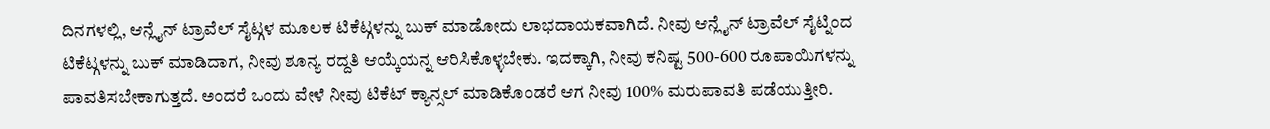ದಿನಗಳಲ್ಲಿ, ಆನ್ಲೈನ್ ಟ್ರಾವೆಲ್ ಸೈಟ್ಗಳ ಮೂಲಕ ಟಿಕೆಟ್ಗಳನ್ನು ಬುಕ್ ಮಾಡೋದು ಲಾಭದಾಯಕವಾಗಿದೆ. ನೀವು ಆನ್ಲೈನ್ ಟ್ರಾವೆಲ್ ಸೈಟ್ನಿಂದ ಟಿಕೆಟ್ಗಳನ್ನು ಬುಕ್ ಮಾಡಿದಾಗ, ನೀವು ಶೂನ್ಯ ರದ್ದತಿ ಆಯ್ಕೆಯನ್ನ ಆರಿಸಿಕೊಳ್ಳಬೇಕು. ಇದಕ್ಕಾಗಿ, ನೀವು ಕನಿಷ್ಟ 500-600 ರೂಪಾಯಿಗಳನ್ನು ಪಾವತಿಸಬೇಕಾಗುತ್ತದೆ. ಅಂದರೆ ಒಂದು ವೇಳೆ ನೀವು ಟಿಕೆಟ್ ಕ್ಯಾನ್ಸಲ್ ಮಾಡಿಕೊಂಡರೆ ಆಗ ನೀವು 100% ಮರುಪಾವತಿ ಪಡೆಯುತ್ತೀರಿ.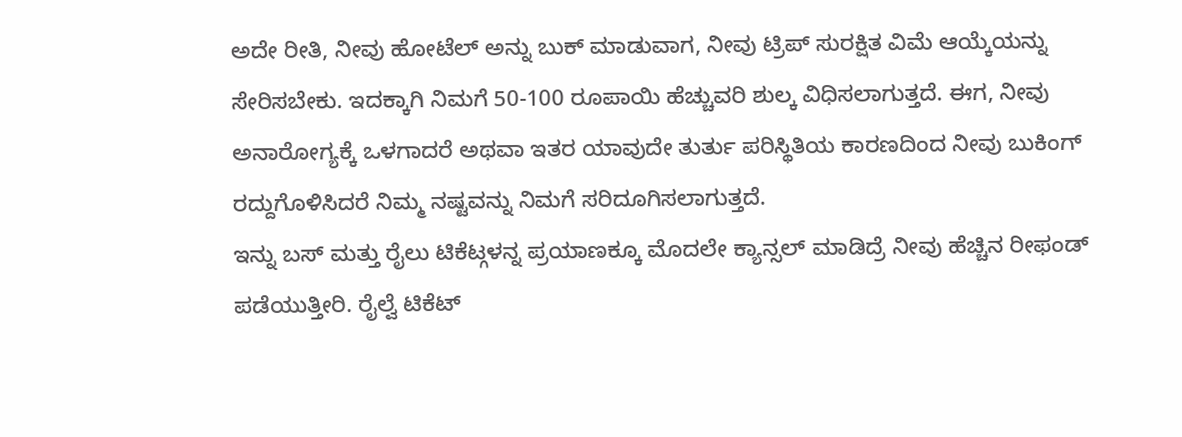ಅದೇ ರೀತಿ, ನೀವು ಹೋಟೆಲ್ ಅನ್ನು ಬುಕ್ ಮಾಡುವಾಗ, ನೀವು ಟ್ರಿಪ್ ಸುರಕ್ಷಿತ ವಿಮೆ ಆಯ್ಕೆಯನ್ನು ಸೇರಿಸಬೇಕು. ಇದಕ್ಕಾಗಿ ನಿಮಗೆ 50-100 ರೂಪಾಯಿ ಹೆಚ್ಚುವರಿ ಶುಲ್ಕ ವಿಧಿಸಲಾಗುತ್ತದೆ. ಈಗ, ನೀವು ಅನಾರೋಗ್ಯಕ್ಕೆ ಒಳಗಾದರೆ ಅಥವಾ ಇತರ ಯಾವುದೇ ತುರ್ತು ಪರಿಸ್ಥಿತಿಯ ಕಾರಣದಿಂದ ನೀವು ಬುಕಿಂಗ್ ರದ್ದುಗೊಳಿಸಿದರೆ ನಿಮ್ಮ ನಷ್ಟವನ್ನು ನಿಮಗೆ ಸರಿದೂಗಿಸಲಾಗುತ್ತದೆ.
ಇನ್ನು ಬಸ್ ಮತ್ತು ರೈಲು ಟಿಕೆಟ್ಗಳನ್ನ ಪ್ರಯಾಣಕ್ಕೂ ಮೊದಲೇ ಕ್ಯಾನ್ಸಲ್ ಮಾಡಿದ್ರೆ ನೀವು ಹೆಚ್ಚಿನ ರೀಫಂಡ್ ಪಡೆಯುತ್ತೀರಿ. ರೈಲ್ವೆ ಟಿಕೆಟ್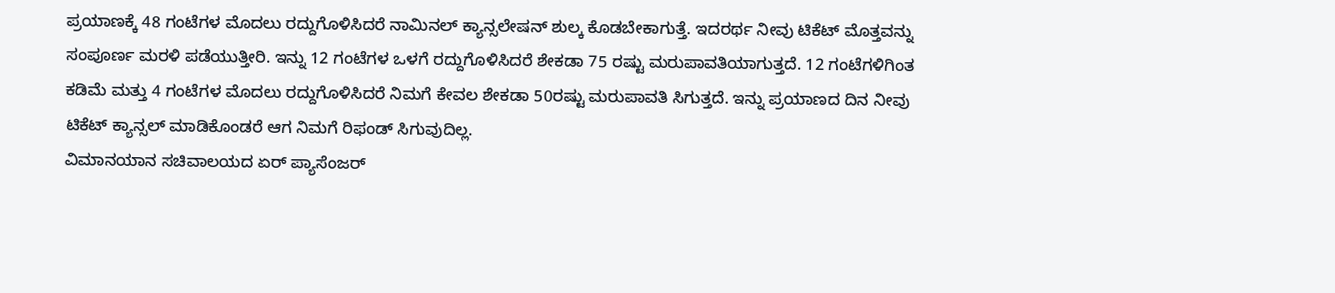ಪ್ರಯಾಣಕ್ಕೆ 48 ಗಂಟೆಗಳ ಮೊದಲು ರದ್ದುಗೊಳಿಸಿದರೆ ನಾಮಿನಲ್ ಕ್ಯಾನ್ಸಲೇಷನ್ ಶುಲ್ಕ ಕೊಡಬೇಕಾಗುತ್ತೆ. ಇದರರ್ಥ ನೀವು ಟಿಕೆಟ್ ಮೊತ್ತವನ್ನು ಸಂಪೂರ್ಣ ಮರಳಿ ಪಡೆಯುತ್ತೀರಿ. ಇನ್ನು 12 ಗಂಟೆಗಳ ಒಳಗೆ ರದ್ದುಗೊಳಿಸಿದರೆ ಶೇಕಡಾ 75 ರಷ್ಟು ಮರುಪಾವತಿಯಾಗುತ್ತದೆ. 12 ಗಂಟೆಗಳಿಗಿಂತ ಕಡಿಮೆ ಮತ್ತು 4 ಗಂಟೆಗಳ ಮೊದಲು ರದ್ದುಗೊಳಿಸಿದರೆ ನಿಮಗೆ ಕೇವಲ ಶೇಕಡಾ 50ರಷ್ಟು ಮರುಪಾವತಿ ಸಿಗುತ್ತದೆ. ಇನ್ನು ಪ್ರಯಾಣದ ದಿನ ನೀವು ಟಿಕೆಟ್ ಕ್ಯಾನ್ಸಲ್ ಮಾಡಿಕೊಂಡರೆ ಆಗ ನಿಮಗೆ ರಿಫಂಡ್ ಸಿಗುವುದಿಲ್ಲ.
ವಿಮಾನಯಾನ ಸಚಿವಾಲಯದ ಏರ್ ಪ್ಯಾಸೆಂಜರ್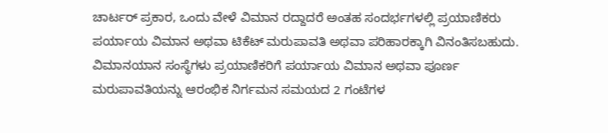ಚಾರ್ಟರ್ ಪ್ರಕಾರ, ಒಂದು ವೇಳೆ ವಿಮಾನ ರದ್ದಾದರೆ ಅಂತಹ ಸಂದರ್ಭಗಳಲ್ಲಿ ಪ್ರಯಾಣಿಕರು ಪರ್ಯಾಯ ವಿಮಾನ ಅಥವಾ ಟಿಕೆಟ್ ಮರುಪಾವತಿ ಅಥವಾ ಪರಿಹಾರಕ್ಕಾಗಿ ವಿನಂತಿಸಬಹುದು. ವಿಮಾನಯಾನ ಸಂಸ್ಥೆಗಳು ಪ್ರಯಾಣಿಕರಿಗೆ ಪರ್ಯಾಯ ವಿಮಾನ ಅಥವಾ ಪೂರ್ಣ ಮರುಪಾವತಿಯನ್ನು ಆರಂಭಿಕ ನಿರ್ಗಮನ ಸಮಯದ 2 ಗಂಟೆಗಳ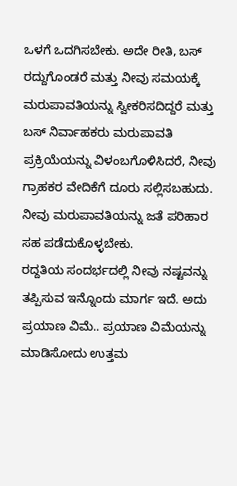ಒಳಗೆ ಒದಗಿಸಬೇಕು. ಅದೇ ರೀತಿ, ಬಸ್ ರದ್ದುಗೊಂಡರೆ ಮತ್ತು ನೀವು ಸಮಯಕ್ಕೆ ಮರುಪಾವತಿಯನ್ನು ಸ್ವೀಕರಿಸದಿದ್ದರೆ ಮತ್ತು ಬಸ್ ನಿರ್ವಾಹಕರು ಮರುಪಾವತಿ ಪ್ರಕ್ರಿಯೆಯನ್ನು ವಿಳಂಬಗೊಳಿಸಿದರೆ, ನೀವು ಗ್ರಾಹಕರ ವೇದಿಕೆಗೆ ದೂರು ಸಲ್ಲಿಸಬಹುದು. ನೀವು ಮರುಪಾವತಿಯನ್ನು ಜತೆ ಪರಿಹಾರ ಸಹ ಪಡೆದುಕೊಳ್ಳಬೇಕು.
ರದ್ದತಿಯ ಸಂದರ್ಭದಲ್ಲಿ ನೀವು ನಷ್ಟವನ್ನು ತಪ್ಪಿಸುವ ಇನ್ನೊಂದು ಮಾರ್ಗ ಇದೆ. ಅದು ಪ್ರಯಾಣ ವಿಮೆ.. ಪ್ರಯಾಣ ವಿಮೆಯನ್ನು ಮಾಡಿಸೋದು ಉತ್ತಮ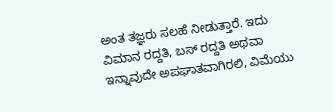ಅಂತ ತಜ್ಞರು ಸಲಹೆ ನೀಡುತ್ತಾರೆ. ಇದು ವಿಮಾನ ರದ್ದತಿ, ಬಸ್ ರದ್ದತಿ ಅಥವಾ ಇನ್ನಾವುದೇ ಅಪಘಾತವಾಗಿರಲಿ, ವಿಮೆಯು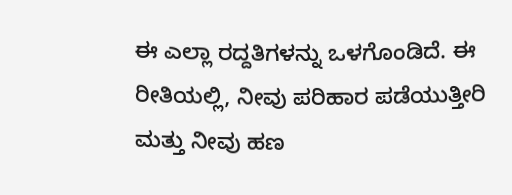ಈ ಎಲ್ಲಾ ರದ್ದತಿಗಳನ್ನು ಒಳಗೊಂಡಿದೆ. ಈ ರೀತಿಯಲ್ಲಿ, ನೀವು ಪರಿಹಾರ ಪಡೆಯುತ್ತೀರಿ ಮತ್ತು ನೀವು ಹಣ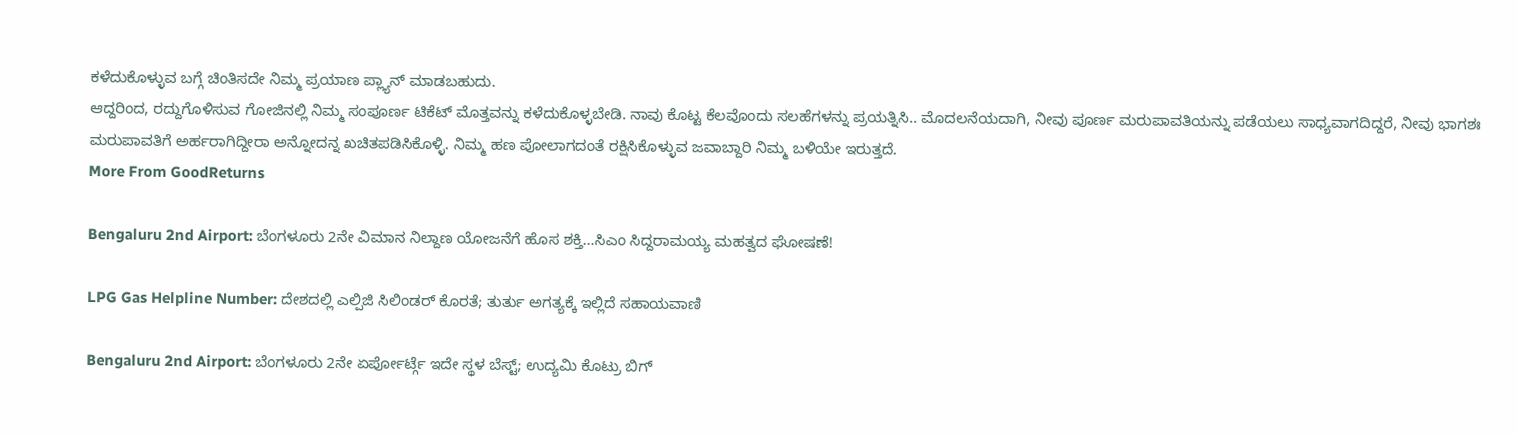ಕಳೆದುಕೊಳ್ಳುವ ಬಗ್ಗೆ ಚಿಂತಿಸದೇ ನಿಮ್ಮ ಪ್ರಯಾಣ ಪ್ಲ್ಯಾನ್ ಮಾಡಬಹುದು.
ಆದ್ದರಿಂದ, ರದ್ದುಗೊಳಿಸುವ ಗೋಜಿನಲ್ಲಿ ನಿಮ್ಮ ಸಂಪೂರ್ಣ ಟಿಕೆಟ್ ಮೊತ್ತವನ್ನು ಕಳೆದುಕೊಳ್ಳಬೇಡಿ. ನಾವು ಕೊಟ್ಟ ಕೆಲವೊಂದು ಸಲಹೆಗಳನ್ನು ಪ್ರಯತ್ನಿಸಿ.. ಮೊದಲನೆಯದಾಗಿ, ನೀವು ಪೂರ್ಣ ಮರುಪಾವತಿಯನ್ನು ಪಡೆಯಲು ಸಾಧ್ಯವಾಗದಿದ್ದರೆ, ನೀವು ಭಾಗಶಃ ಮರುಪಾವತಿಗೆ ಅರ್ಹರಾಗಿದ್ದೀರಾ ಅನ್ನೋದನ್ನ ಖಚಿತಪಡಿಸಿಕೊಳ್ಳಿ. ನಿಮ್ಮ ಹಣ ಪೋಲಾಗದಂತೆ ರಕ್ಷಿಸಿಕೊಳ್ಳುವ ಜವಾಬ್ದಾರಿ ನಿಮ್ಮ ಬಳಿಯೇ ಇರುತ್ತದೆ.
More From GoodReturns

Bengaluru 2nd Airport: ಬೆಂಗಳೂರು 2ನೇ ವಿಮಾನ ನಿಲ್ದಾಣ ಯೋಜನೆಗೆ ಹೊಸ ಶಕ್ತಿ…ಸಿಎಂ ಸಿದ್ದರಾಮಯ್ಯ ಮಹತ್ವದ ಘೋಷಣೆ!

LPG Gas Helpline Number: ದೇಶದಲ್ಲಿ ಎಲ್ಪಿಜಿ ಸಿಲಿಂಡರ್ ಕೊರತೆ; ತುರ್ತು ಅಗತ್ಯಕ್ಕೆ ಇಲ್ಲಿದೆ ಸಹಾಯವಾಣಿ

Bengaluru 2nd Airport: ಬೆಂಗಳೂರು 2ನೇ ಏರ್ಪೋರ್ಟ್ಗೆ ಇದೇ ಸ್ಥಳ ಬೆಸ್ಟ್; ಉದ್ಯಮಿ ಕೊಟ್ರು ಬಿಗ್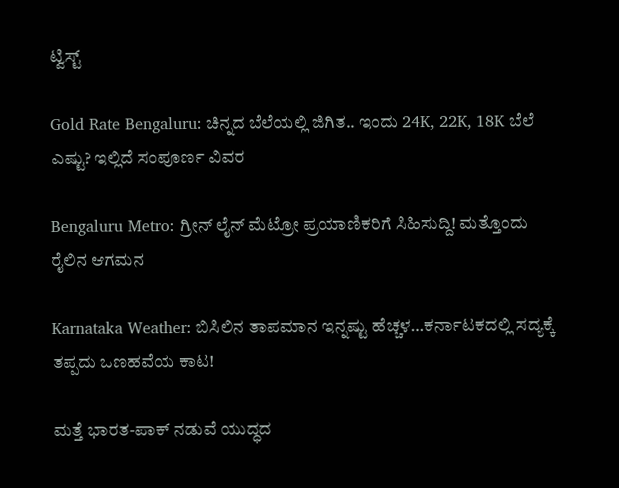ಟ್ವಿಸ್ಟ್

Gold Rate Bengaluru: ಚಿನ್ನದ ಬೆಲೆಯಲ್ಲಿ ಜಿಗಿತ.. ಇಂದು 24K, 22K, 18K ಬೆಲೆ ಎಷ್ಟು? ಇಲ್ಲಿದೆ ಸಂಪೂರ್ಣ ವಿವರ

Bengaluru Metro: ಗ್ರೀನ್ ಲೈನ್ ಮೆಟ್ರೋ ಪ್ರಯಾಣಿಕರಿಗೆ ಸಿಹಿಸುದ್ದಿ! ಮತ್ತೊಂದು ರೈಲಿನ ಆಗಮನ

Karnataka Weather: ಬಿಸಿಲಿನ ತಾಪಮಾನ ಇನ್ನಷ್ಟು ಹೆಚ್ಚಳ…ಕರ್ನಾಟಕದಲ್ಲಿ ಸದ್ಯಕ್ಕೆ ತಪ್ಪದು ಒಣಹವೆಯ ಕಾಟ!

ಮತ್ತೆ ಭಾರತ-ಪಾಕ್ ನಡುವೆ ಯುದ್ಧದ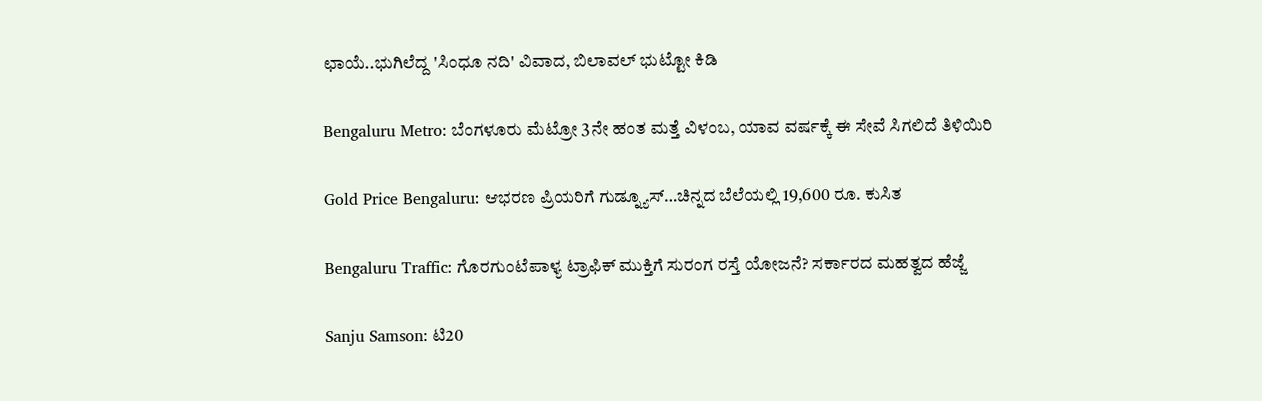ಛಾಯೆ..ಭುಗಿಲೆದ್ದ 'ಸಿಂಧೂ ನದಿ' ವಿವಾದ, ಬಿಲಾವಲ್ ಭುಟ್ಟೋ ಕಿಡಿ

Bengaluru Metro: ಬೆಂಗಳೂರು ಮೆಟ್ರೋ 3ನೇ ಹಂತ ಮತ್ತೆ ವಿಳಂಬ, ಯಾವ ವರ್ಷಕ್ಕೆ ಈ ಸೇವೆ ಸಿಗಲಿದೆ ತಿಳಿಯಿರಿ

Gold Price Bengaluru: ಆಭರಣ ಪ್ರಿಯರಿಗೆ ಗುಡ್ನ್ಯೂಸ್…ಚಿನ್ನದ ಬೆಲೆಯಲ್ಲಿ 19,600 ರೂ. ಕುಸಿತ

Bengaluru Traffic: ಗೊರಗುಂಟೆಪಾಳ್ಯ ಟ್ರಾಫಿಕ್ ಮುಕ್ತಿಗೆ ಸುರಂಗ ರಸ್ತೆ ಯೋಜನೆ? ಸರ್ಕಾರದ ಮಹತ್ವದ ಹೆಜ್ಜೆ

Sanju Samson: ಟಿ20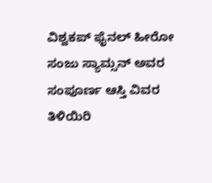ವಿಶ್ವಕಪ್ ಫೈನಲ್ ಹೀರೋ ಸಂಜು ಸ್ಯಾಮ್ಸನ್ ಅವರ ಸಂಪೂರ್ಣ ಆಸ್ತಿ ವಿವರ ತಿಳಿಯಿರಿ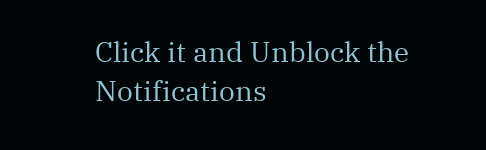Click it and Unblock the Notifications